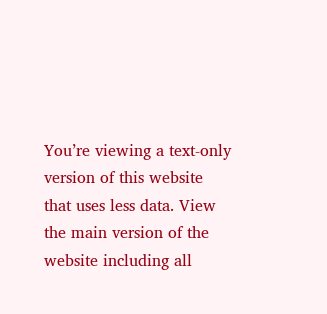You’re viewing a text-only version of this website that uses less data. View the main version of the website including all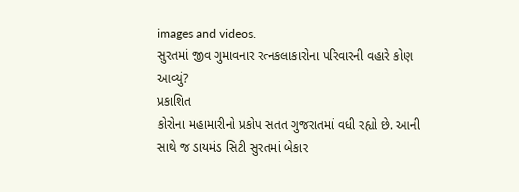images and videos.
સુરતમાં જીવ ગુમાવનાર રત્નકલાકારોના પરિવારની વહારે કોણ આવ્યું?
પ્રકાશિત
કોરોના મહામારીનો પ્રકોપ સતત ગુજરાતમાં વધી રહ્યો છે. આની સાથે જ ડાયમંડ સિટી સુરતમાં બેકાર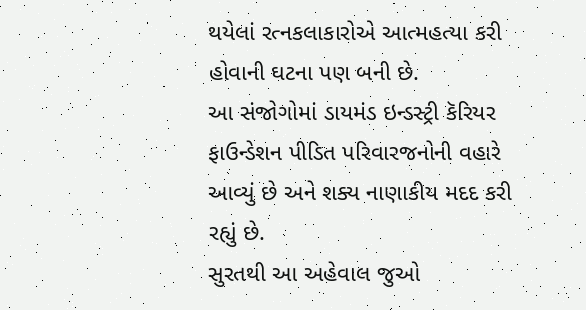થયેલાં રત્નકલાકારોએ આત્મહત્યા કરી હોવાની ઘટના પણ બની છે.
આ સંજોગોમાં ડાયમંડ ઇન્ડસ્ટ્રી કૅરિયર ફાઉન્ડેશન પીડિત પરિવારજનોની વહારે આવ્યું છે અને શક્ય નાણાકીય મદદ કરી રહ્યું છે.
સુરતથી આ અહેવાલ જુઓ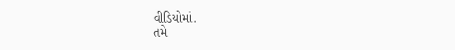વીડિયોમાં.
તમે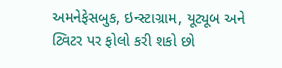અમનેફેસબુક, ઇન્સ્ટાગ્રામ, યૂટ્યૂબ અને ટ્વિટર પર ફોલો કરી શકો છો